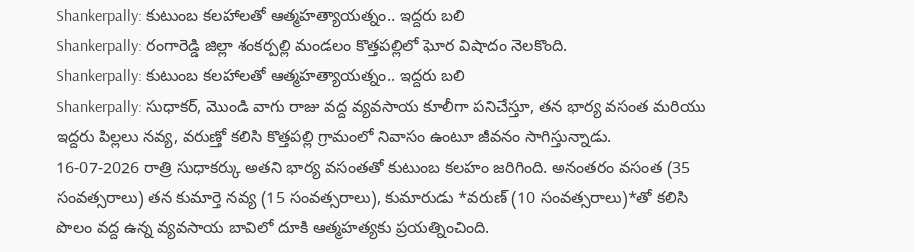Shankerpally: కుటుంబ కలహాలతో ఆత్మహత్యాయత్నం.. ఇద్దరు బలి
Shankerpally: రంగారెడ్డి జిల్లా శంకర్పల్లి మండలం కొత్తపల్లిలో ఘోర విషాదం నెలకొంది.
Shankerpally: కుటుంబ కలహాలతో ఆత్మహత్యాయత్నం.. ఇద్దరు బలి
Shankerpally: సుధాకర్, మొండి వాగు రాజు వద్ద వ్యవసాయ కూలీగా పనిచేస్తూ, తన భార్య వసంత మరియు ఇద్దరు పిల్లలు నవ్య, వరుణ్తో కలిసి కొత్తపల్లి గ్రామంలో నివాసం ఉంటూ జీవనం సాగిస్తున్నాడు.
16-07-2026 రాత్రి సుధాకర్కు అతని భార్య వసంతతో కుటుంబ కలహం జరిగింది. అనంతరం వసంత (35 సంవత్సరాలు) తన కుమార్తె నవ్య (15 సంవత్సరాలు), కుమారుడు *వరుణ్ (10 సంవత్సరాలు)*తో కలిసి పొలం వద్ద ఉన్న వ్యవసాయ బావిలో దూకి ఆత్మహత్యకు ప్రయత్నించింది.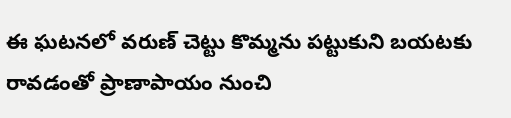ఈ ఘటనలో వరుణ్ చెట్టు కొమ్మను పట్టుకుని బయటకు రావడంతో ప్రాణాపాయం నుంచి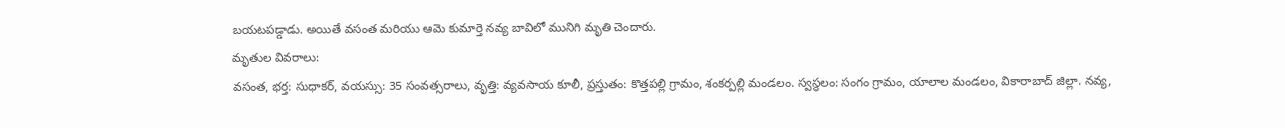బయటపడ్డాడు. అయితే వసంత మరియు ఆమె కుమార్తె నవ్య బావిలో మునిగి మృతి చెందారు.
మృతుల వివరాలు:
వసంత, భర్త: సుధాకర్, వయస్సు: 35 సంవత్సరాలు, వృత్తి: వ్యవసాయ కూలీ, ప్రస్తుతం: కొత్తపల్లి గ్రామం, శంకర్పల్లి మండలం. స్వస్థలం: సంగం గ్రామం, యాలాల మండలం, వికారాబాద్ జిల్లా. నవ్య,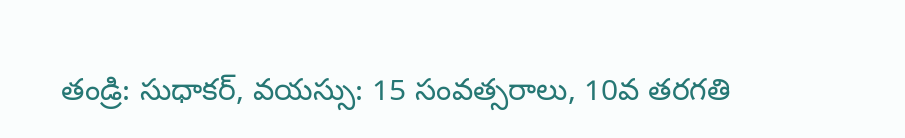తండ్రి: సుధాకర్, వయస్సు: 15 సంవత్సరాలు, 10వ తరగతి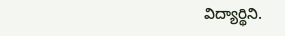విద్యార్థిని.